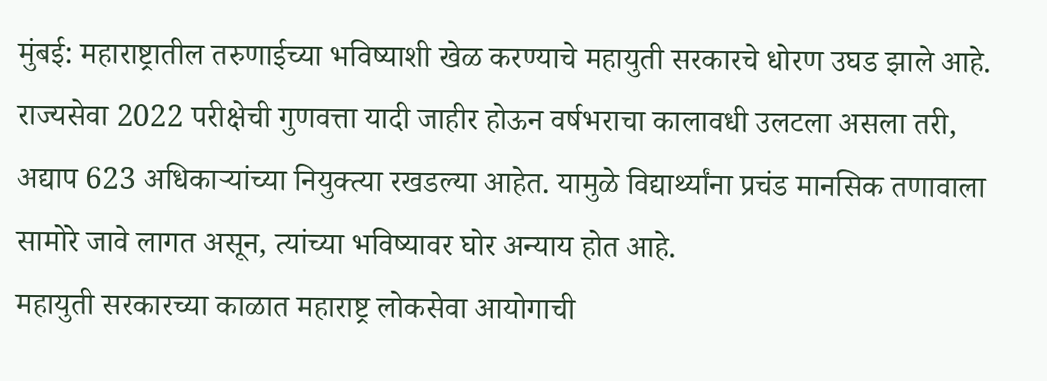मुंबई: महाराष्ट्रातील तरुणाईच्या भविष्याशी खेळ करण्याचे महायुती सरकारचे धोरण उघड झाले आहे. राज्यसेवा 2022 परीक्षेची गुणवत्ता यादी जाहीर होऊन वर्षभराचा कालावधी उलटला असला तरी, अद्याप 623 अधिकाऱ्यांच्या नियुक्त्या रखडल्या आहेत. यामुळे विद्यार्थ्यांना प्रचंड मानसिक तणावाला सामोरे जावे लागत असून, त्यांच्या भविष्यावर घोर अन्याय होत आहे.
महायुती सरकारच्या काळात महाराष्ट्र लोकसेवा आयोगाची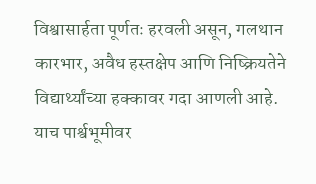विश्वासार्हता पूर्णतः हरवली असून, गलथान कारभार, अवैध हस्तक्षेप आणि निष्क्रियतेने विद्यार्थ्यांच्या हक्कावर गदा आणली आहे. याच पार्श्वभूमीवर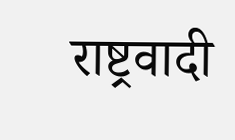राष्ट्रवादी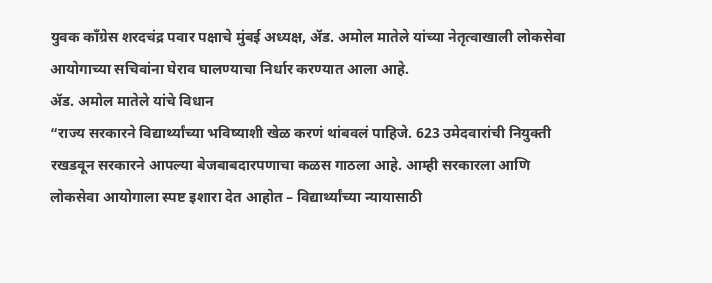युवक काँग्रेस शरदचंद्र पवार पक्षाचे मुंबई अध्यक्ष, ॲड. अमोल मातेले यांच्या नेतृत्वाखाली लोकसेवा आयोगाच्या सचिवांना घेराव घालण्याचा निर्धार करण्यात आला आहे.
ॲड. अमोल मातेले यांचे विधान
“राज्य सरकारने विद्यार्थ्यांच्या भविष्याशी खेळ करणं थांबवलं पाहिजे. 623 उमेदवारांची नियुक्ती रखडवून सरकारने आपल्या बेजबाबदारपणाचा कळस गाठला आहे. आम्ही सरकारला आणि लोकसेवा आयोगाला स्पष्ट इशारा देत आहोत – विद्यार्थ्यांच्या न्यायासाठी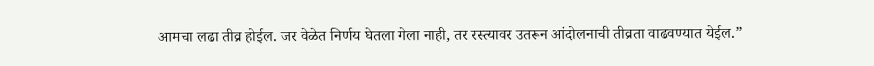आमचा लढा तीव्र होईल. जर वेळेत निर्णय घेतला गेला नाही, तर रस्त्यावर उतरून आंदोलनाची तीव्रता वाढवण्यात येईल.”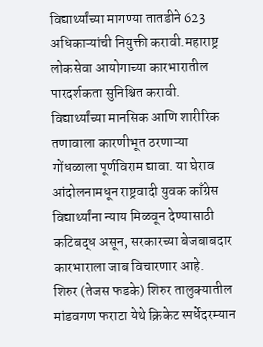विद्यार्थ्यांच्या मागण्या तातडीने 623 अधिकाऱ्यांची नियुक्ती करावी.महाराष्ट्र लोकसेवा आयोगाच्या कारभारातील पारदर्शकता सुनिश्चित करावी. विद्यार्थ्यांच्या मानसिक आणि शारीरिक तणावाला कारणीभूत ठरणाऱ्या गोंधळाला पूर्णविराम द्यावा. या घेराव आंदोलनामधून राष्ट्रवादी युवक काँग्रेस विद्यार्थ्यांना न्याय मिळवून देण्यासाठी कटिबद्ध असून, सरकारच्या बेजबाबदार कारभाराला जाब विचारणार आहे.
शिरुर (तेजस फडके) शिरुर तालुक्यातील मांडवगण फराटा येथे क्रिकेट स्पर्धेदरम्यान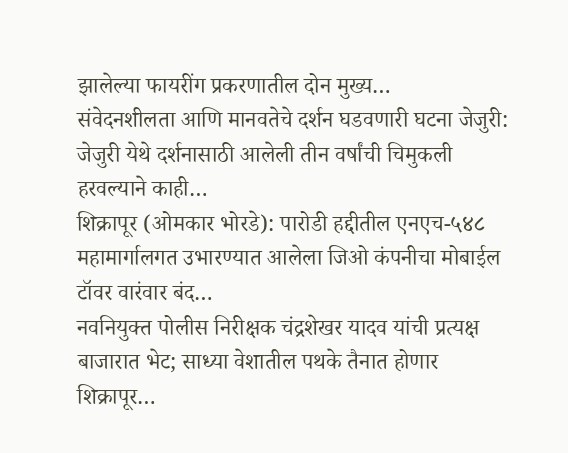झालेल्या फायरींग प्रकरणातील दोन मुख्य…
संवेदनशीलता आणि मानवतेचे दर्शन घडवणारी घटना जेजुरी: जेजुरी येथे दर्शनासाठी आलेली तीन वर्षांची चिमुकली हरवल्याने काही…
शिक्रापूर (ओमकार भोरडे): पारोडी हद्दीतील एनएच-५४८ महामार्गालगत उभारण्यात आलेला जिओ कंपनीचा मोबाईल टॉवर वारंवार बंद…
नवनियुक्त पोलीस निरीक्षक चंद्रशेखर यादव यांची प्रत्यक्ष बाजारात भेट; साध्या वेशातील पथके तैनात होणार शिक्रापूर…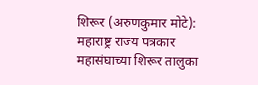शिरूर (अरुणकुमार मोटे): महाराष्ट्र राज्य पत्रकार महासंघाच्या शिरूर तालुका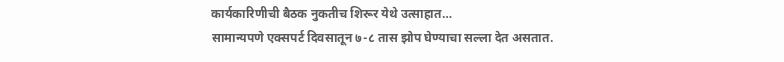कार्यकारिणीची बैठक नुकतीच शिरूर येथे उत्साहात…
सामान्यपणे एक्सपर्ट दिवसातून ७-८ तास झोप घेण्याचा सल्ला देत असतात.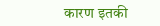कारण इतकी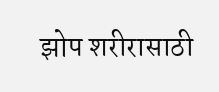झोप शरीरासाठी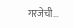गरजेची…